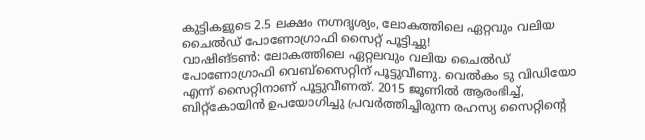കുട്ടികളുടെ 2.5 ലക്ഷം നഗ്നദൃശ്യം, ലോകത്തിലെ ഏറ്റവും വലിയ ചൈൽഡ് പോണോഗ്രാഫി സൈറ്റ് പൂട്ടിച്ചു!
വാഷിങ്ടൺ: ലോകത്തിലെ ഏറ്റലവും വലിയ ചൈൽഡ് പോണോഗ്രാഫി വെബ്സൈറ്റിന് പൂട്ടുവീണു. വെൽകം ടു വിഡിയോ എന്ന് സൈറ്റിനാണ് പൂട്ടുവീണത്. 2015 ജൂണിൽ ആരംഭിച്ച്, ബിറ്റ്കോയിൻ ഉപയോഗിച്ചു പ്രവർത്തിച്ചിരുന്ന രഹസ്യ സൈറ്റിന്റെ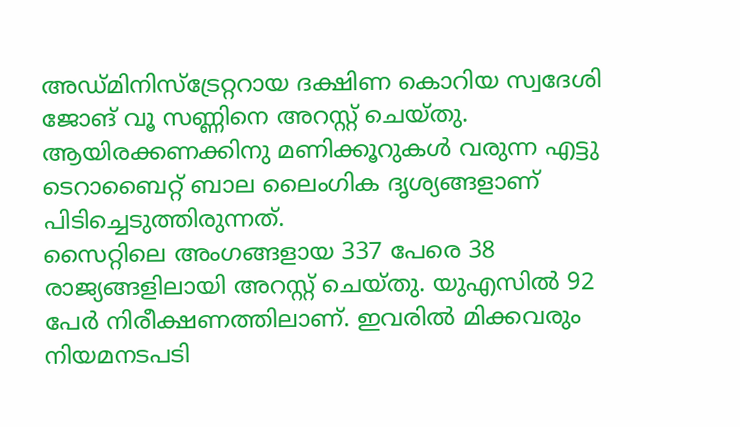അഡ്മിനിസ്ട്രേറ്ററായ ദക്ഷിണ കൊറിയ സ്വദേശി ജോങ് വൂ സണ്ണിനെ അറസ്റ്റ് ചെയ്തു. ആയിരക്കണക്കിനു മണിക്കൂറുകൾ വരുന്ന എട്ടു ടെറാബൈറ്റ് ബാല ലൈംഗിക ദൃശ്യങ്ങളാണ് പിടിച്ചെടുത്തിരുന്നത്.
സൈറ്റിലെ അംഗങ്ങളായ 337 പേരെ 38 രാജ്യങ്ങളിലായി അറസ്റ്റ് ചെയ്തു. യുഎസിൽ 92 പേർ നിരീക്ഷണത്തിലാണ്. ഇവരിൽ മിക്കവരും നിയമനടപടി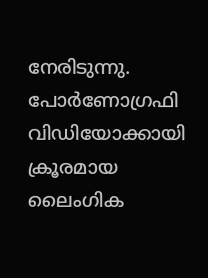നേരിടുന്നു. പോർണോഗ്രഫി വിഡിയോക്കായി ക്രൂരമായ ലൈംഗിക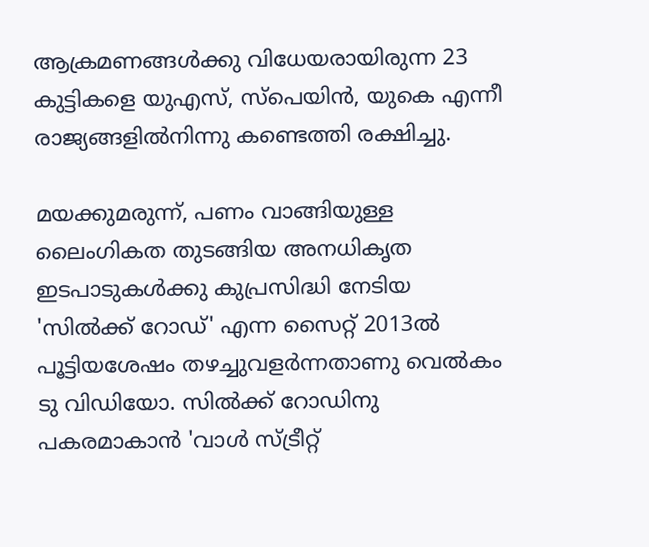ആക്രമണങ്ങൾക്കു വിധേയരായിരുന്ന 23 കുട്ടികളെ യുഎസ്, സ്പെയിൻ, യുകെ എന്നീ രാജ്യങ്ങളിൽനിന്നു കണ്ടെത്തി രക്ഷിച്ചു.

മയക്കുമരുന്ന്, പണം വാങ്ങിയുള്ള ലൈംഗികത തുടങ്ങിയ അനധികൃത ഇടപാടുകൾക്കു കുപ്രസിദ്ധി നേടിയ 'സിൽക്ക് റോഡ്' എന്ന സൈറ്റ് 2013ൽ പൂട്ടിയശേഷം തഴച്ചുവളർന്നതാണു വെൽകം ടു വിഡിയോ. സിൽക്ക് റോഡിനു പകരമാകാൻ 'വാൾ സ്ട്രീറ്റ്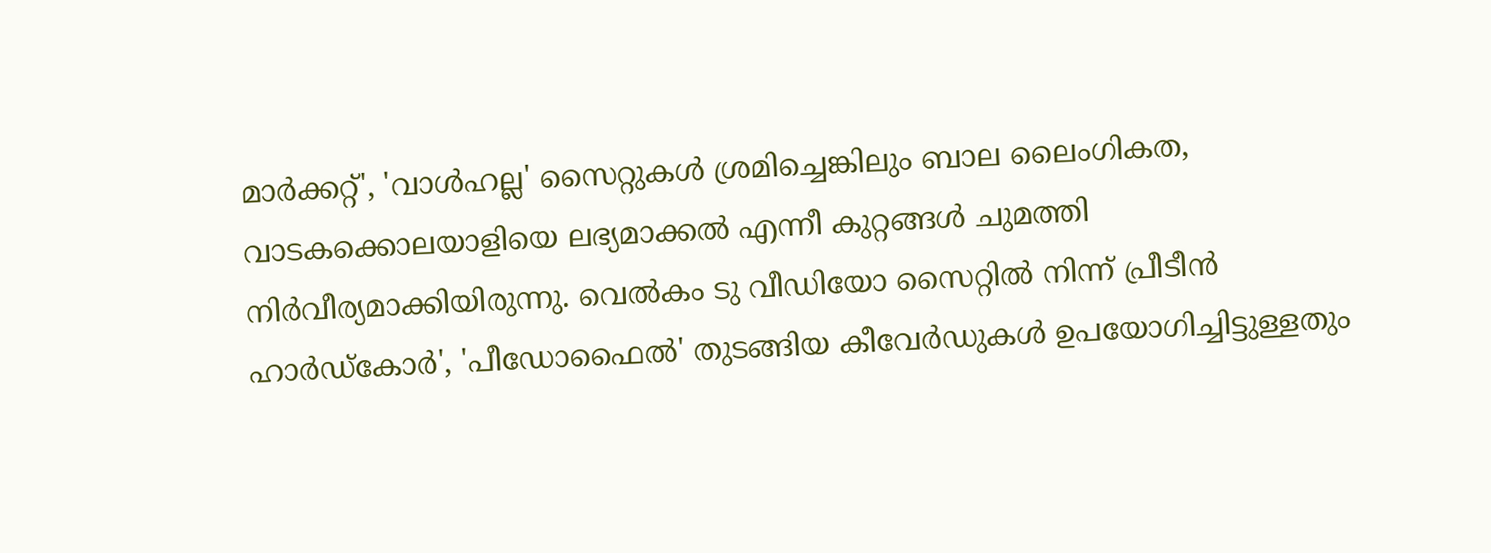മാർക്കറ്റ്', 'വാൾഹല്ല' സൈറ്റുകൾ ശ്രമിച്ചെങ്കിലും ബാല ലൈംഗികത, വാടകക്കൊലയാളിയെ ലഭ്യമാക്കൽ എന്നീ കുറ്റങ്ങൾ ചുമത്തി നിർവീര്യമാക്കിയിരുന്നു. വെൽകം ടു വീഡിയോ സൈറ്റിൽ നിന്ന് പ്രീടീൻ ഹാർഡ്കോർ', 'പീഡോഫൈൽ' തുടങ്ങിയ കീവേർഡുകൾ ഉപയോഗിച്ചിട്ടുള്ളതും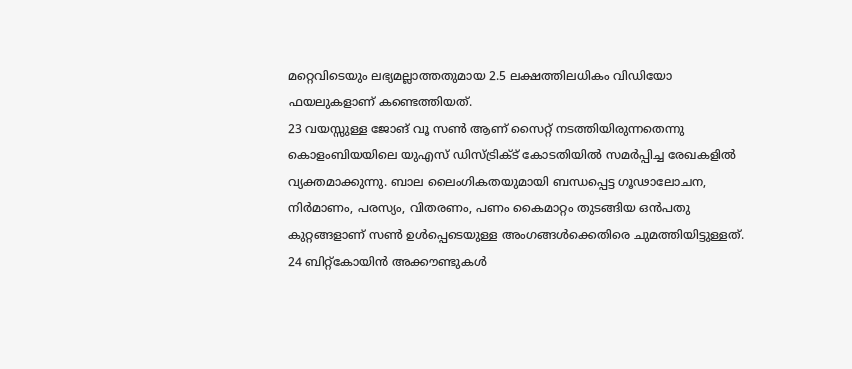മറ്റെവിടെയും ലഭ്യമല്ലാത്തതുമായ 2.5 ലക്ഷത്തിലധികം വിഡിയോ ഫയലുകളാണ് കണ്ടെത്തിയത്.
23 വയസ്സുള്ള ജോങ് വൂ സൺ ആണ് സൈറ്റ് നടത്തിയിരുന്നതെന്നു കൊളംബിയയിലെ യുഎസ് ഡിസ്ട്രിക്ട് കോടതിയിൽ സമർപ്പിച്ച രേഖകളിൽ വ്യക്തമാക്കുന്നു. ബാല ലൈംഗികതയുമായി ബന്ധപ്പെട്ട ഗൂഢാലോചന, നിർമാണം, പരസ്യം, വിതരണം, പണം കൈമാറ്റം തുടങ്ങിയ ഒൻപതു കുറ്റങ്ങളാണ് സൺ ഉൾപ്പെടെയുള്ള അംഗങ്ങൾക്കെതിരെ ചുമത്തിയിട്ടുള്ളത്. 24 ബിറ്റ്കോയിൻ അക്കൗണ്ടുകൾ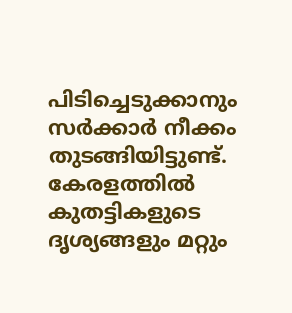പിടിച്ചെടുക്കാനും സർക്കാർ നീക്കം തുടങ്ങിയിട്ടുണ്ട്. കേരളത്തിൽ കുതട്ടികളുടെ ദൃശ്യങ്ങളും മറ്റും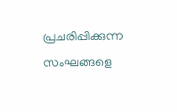പ്രചരിപ്പിക്കുന്ന സംഘങ്ങളെ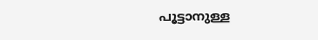പൂട്ടാനുള്ള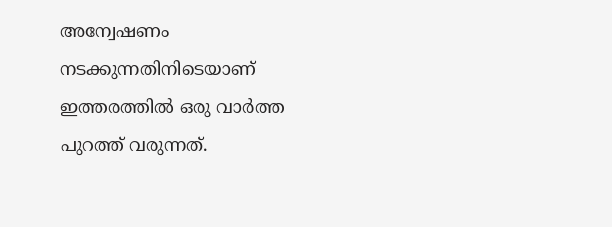അന്വേഷണം നടക്കുന്നതിനിടെയാണ് ഇത്തരത്തിൽ ഒരു വാർത്ത പുറത്ത് വരുന്നത്.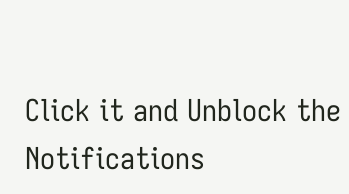Click it and Unblock the Notifications